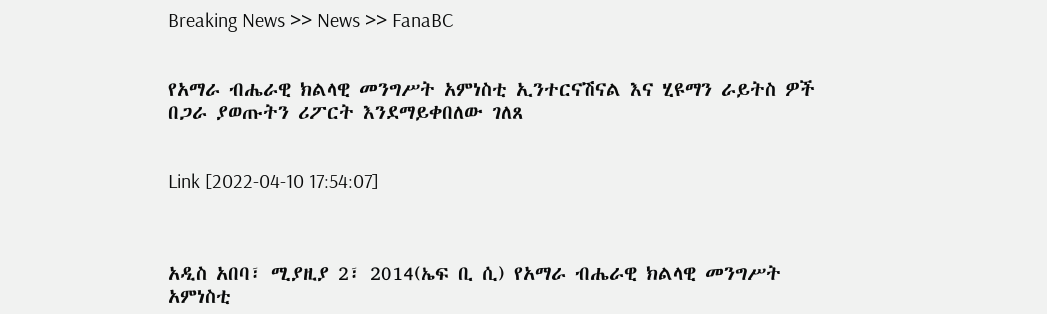Breaking News >> News >> FanaBC


የአማራ ብሔራዊ ክልላዊ መንግሥት አምነስቲ ኢንተርናሽናል እና ሂዩማን ራይትስ ዎች በጋራ ያወጡትን ሪፖርት እንደማይቀበለው ገለጸ


Link [2022-04-10 17:54:07]



አዲስ አበባ፣ ሚያዚያ 2፣ 2014(ኤፍ ቢ ሲ) የአማራ ብሔራዊ ክልላዊ መንግሥት አምነስቲ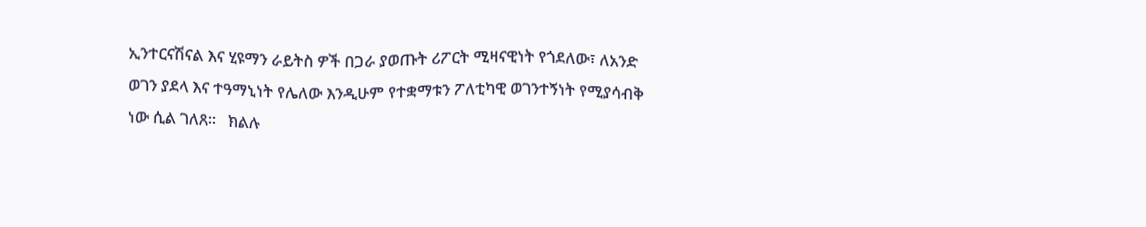ኢንተርናሽናል እና ሂዩማን ራይትስ ዎች በጋራ ያወጡት ሪፖርት ሚዛናዊነት የጎደለው፣ ለአንድ ወገን ያደላ እና ተዓማኒነት የሌለው እንዲሁም የተቋማቱን ፖለቲካዊ ወገንተኝነት የሚያሳብቅ ነው ሲል ገለጸ፡፡   ክልሉ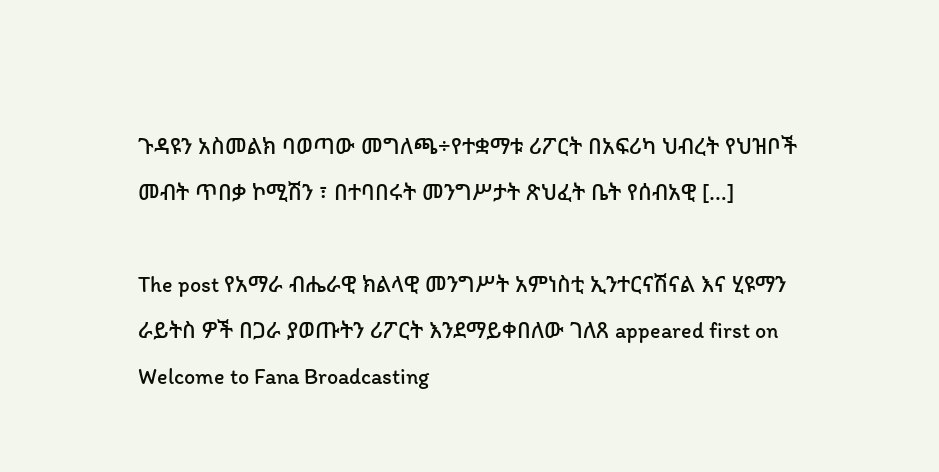ጉዳዩን አስመልክ ባወጣው መግለጫ÷የተቋማቱ ሪፖርት በአፍሪካ ህብረት የህዝቦች መብት ጥበቃ ኮሚሽን ፣ በተባበሩት መንግሥታት ጽህፈት ቤት የሰብአዊ […]

The post የአማራ ብሔራዊ ክልላዊ መንግሥት አምነስቲ ኢንተርናሽናል እና ሂዩማን ራይትስ ዎች በጋራ ያወጡትን ሪፖርት እንደማይቀበለው ገለጸ appeared first on Welcome to Fana Broadcasting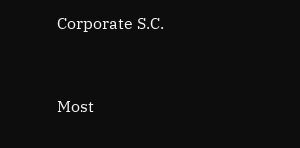Corporate S.C.



Most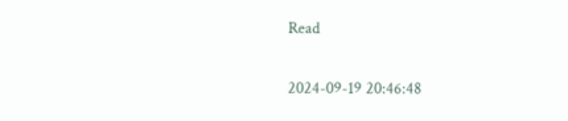Read

2024-09-19 20:46:48